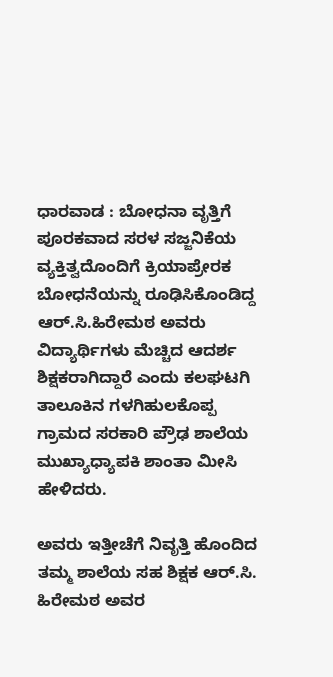ಧಾರವಾಡ : ಬೋಧನಾ ವೃತ್ತಿಗೆ ಪೂರಕವಾದ ಸರಳ ಸಜ್ಜನಿಕೆಯ ವ್ಯಕ್ತಿತ್ವದೊಂದಿಗೆ ಕ್ರಿಯಾಪ್ರೇರಕ ಬೋಧನೆಯನ್ನು ರೂಢಿಸಿಕೊಂಡಿದ್ದ ಆರ್.ಸಿ.ಹಿರೇಮಠ ಅವರು ವಿದ್ಯಾರ್ಥಿಗಳು ಮೆಚ್ಚಿದ ಆದರ್ಶ ಶಿಕ್ಷಕರಾಗಿದ್ದಾರೆ ಎಂದು ಕಲಘಟಗಿ ತಾಲೂಕಿನ ಗಳಗಿಹುಲಕೊಪ್ಪ ಗ್ರಾಮದ ಸರಕಾರಿ ಪ್ರೌಢ ಶಾಲೆಯ ಮುಖ್ಯಾಧ್ಯಾಪಕಿ ಶಾಂತಾ ಮೀಸಿ ಹೇಳಿದರು.

ಅವರು ಇತ್ತೀಚೆಗೆ ನಿವೃತ್ತಿ ಹೊಂದಿದ ತಮ್ಮ ಶಾಲೆಯ ಸಹ ಶಿಕ್ಷಕ ಆರ್.ಸಿ. ಹಿರೇಮಠ ಅವರ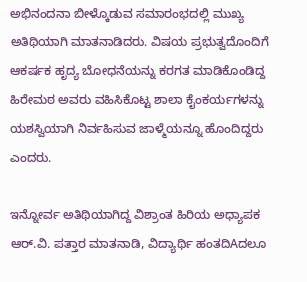ಅಭಿನಂದನಾ ಬೀಳ್ಕೊಡುವ ಸಮಾರಂಭದಲ್ಲಿ ಮುಖ್ಯ ಅತಿಥಿಯಾಗಿ ಮಾತನಾಡಿದರು. ವಿಷಯ ಪ್ರಭುತ್ವದೊಂದಿಗೆ ಆಕರ್ಷಕ ಹೃದ್ಯ ಬೋಧನೆಯನ್ನು ಕರಗತ ಮಾಡಿಕೊಂಡಿದ್ದ ಹಿರೇಮಠ ಅವರು ವಹಿಸಿಕೊಟ್ಟ ಶಾಲಾ ಕೈಂಕರ್ಯಗಳನ್ನು ಯಶಸ್ವಿಯಾಗಿ ನಿರ್ವಹಿಸುವ ಜಾಳ್ಮೆಯನ್ನೂ ಹೊಂದಿದ್ದರು ಎಂದರು.

ಇನ್ನೋರ್ವ ಅತಿಥಿಯಾಗಿದ್ದ ವಿಶ್ರಾಂತ ಹಿರಿಯ ಅಧ್ಯಾಪಕ ಆರ್.ವಿ. ಪತ್ತಾರ ಮಾತನಾಡಿ, ವಿದ್ಯಾರ್ಥಿ ಹಂತದಿAದಲೂ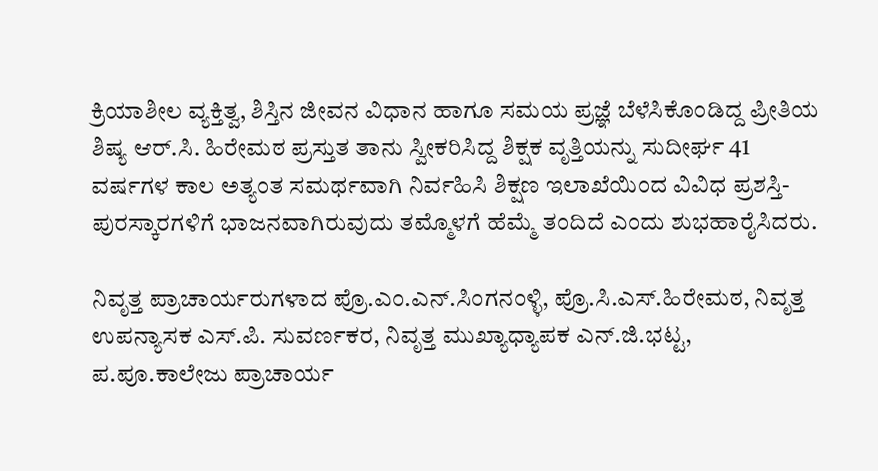ಕ್ರಿಯಾಶೀಲ ವ್ಯಕ್ತಿತ್ವ, ಶಿಸ್ತಿನ ಜೀವನ ವಿಧಾನ ಹಾಗೂ ಸಮಯ ಪ್ರಜ್ಞೆ ಬೆಳೆಸಿಕೊಂಡಿದ್ದ ಪ್ರೀತಿಯ ಶಿಷ್ಯ ಆರ್.ಸಿ. ಹಿರೇಮಠ ಪ್ರಸ್ತುತ ತಾನು ಸ್ವೀಕರಿಸಿದ್ದ ಶಿಕ್ಷಕ ವೃತ್ತಿಯನ್ನು ಸುದೀರ್ಘ 41 ವರ್ಷಗಳ ಕಾಲ ಅತ್ಯಂತ ಸಮರ್ಥವಾಗಿ ನಿರ್ವಹಿಸಿ ಶಿಕ್ಷಣ ಇಲಾಖೆಯಿಂದ ವಿವಿಧ ಪ್ರಶಸ್ತಿ-ಪುರಸ್ಕಾರಗಳಿಗೆ ಭಾಜನವಾಗಿರುವುದು ತಮ್ಮೊಳಗೆ ಹೆಮ್ಮೆ ತಂದಿದೆ ಎಂದು ಶುಭಹಾರೈಸಿದರು.

ನಿವೃತ್ತ ಪ್ರಾಚಾರ್ಯರುಗಳಾದ ಪ್ರೊ.ಎಂ.ಎನ್.ಸಿಂಗನಂಳ್ಳಿ, ಪ್ರೊ.ಸಿ.ಎಸ್.ಹಿರೇಮಠ, ನಿವೃತ್ತ ಉಪನ್ಯಾಸಕ ಎಸ್.ಪಿ. ಸುವರ್ಣಕರ, ನಿವೃತ್ತ ಮುಖ್ಯಾಧ್ಯಾಪಕ ಎನ್.ಜಿ.ಭಟ್ಟ, ಪ.ಪೂ.ಕಾಲೇಜು ಪ್ರಾಚಾರ್ಯ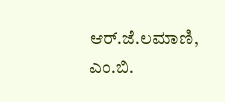ಆರ್.ಜೆ.ಲಮಾಣಿ, ಎಂ.ಬಿ.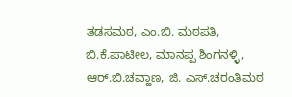ತಡಸಮಠ, ಎಂ.ಬಿ. ಮಠಪತಿ, ಬಿ.ಕೆ.ಪಾಟೀಲ, ಮಾನಪ್ಪ ಶಿಂಗನಳ್ಳಿ, ಆರ್.ಬಿ.ಚವ್ಹಾಣ, ಜಿ. ಎಸ್.ಚರಂತಿಮಠ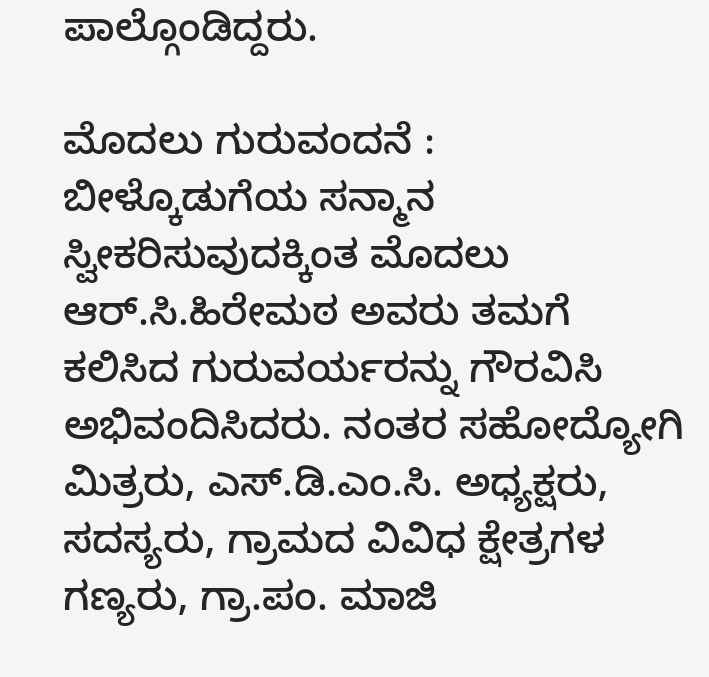ಪಾಲ್ಗೊಂಡಿದ್ದರು.

ಮೊದಲು ಗುರುವಂದನೆ : ಬೀಳ್ಕೊಡುಗೆಯ ಸನ್ಮಾನ ಸ್ವೀಕರಿಸುವುದಕ್ಕಿಂತ ಮೊದಲು ಆರ್.ಸಿ.ಹಿರೇಮಠ ಅವರು ತಮಗೆ ಕಲಿಸಿದ ಗುರುವರ್ಯರನ್ನು ಗೌರವಿಸಿ ಅಭಿವಂದಿಸಿದರು. ನಂತರ ಸಹೋದ್ಯೋಗಿ ಮಿತ್ರರು, ಎಸ್.ಡಿ.ಎಂ.ಸಿ. ಅಧ್ಯಕ್ಷರು, ಸದಸ್ಯರು, ಗ್ರಾಮದ ವಿವಿಧ ಕ್ಷೇತ್ರಗಳ ಗಣ್ಯರು, ಗ್ರಾ.ಪಂ. ಮಾಜಿ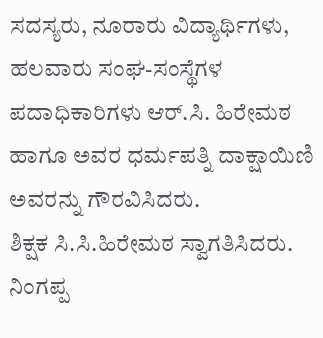ಸದಸ್ಯರು, ನೂರಾರು ವಿದ್ಯಾರ್ಥಿಗಳು, ಹಲವಾರು ಸಂಘ-ಸಂಸ್ಥೆಗಳ ಪದಾಧಿಕಾರಿಗಳು ಆರ್.ಸಿ. ಹಿರೇಮಠ ಹಾಗೂ ಅವರ ಧರ್ಮಪತ್ನಿ ದಾಕ್ಷಾಯಿಣಿ ಅವರನ್ನು ಗೌರವಿಸಿದರು.
ಶಿಕ್ಷಕ ಸಿ.ಸಿ.ಹಿರೇಮಠ ಸ್ವಾಗತಿಸಿದರು. ನಿಂಗಪ್ಪ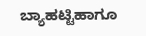ಬ್ಯಾಹಟ್ಟಿಹಾಗೂ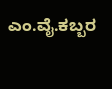ಎಂ.ವೈ.ಕಬ್ಬರ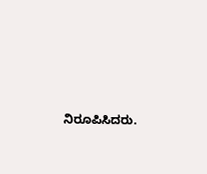ನಿರೂಪಿಸಿದರು.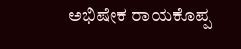ಅಭಿಷೇಕ ರಾಯಕೊಪ್ಪ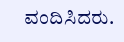ವಂದಿಸಿದರು.